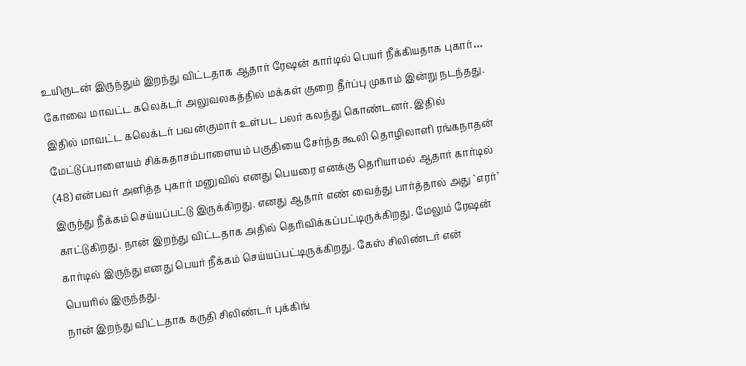உயிருடன் இருந்தும் இறந்து விட்டதாக ஆதார் ரேஷன் கார்டில் பெயர் நீக்கியதாக புகார்…
கோவை மாவட்ட கலெக்டர் அலுவலகத்தில் மக்கள் குறை தீர்ப்பு முகாம் இன்று நடந்தது.
இதில் மாவட்ட கலெக்டர் பவன்குமார் உள்பட பலர் கலந்து கொண்டனர். இதில் மேட்டுப்பாளையம் சிக்கதாசம்பாளையம் பகுதியை சேர்ந்த கூலி தொழிலாளி ரங்கநாதன் (48) என்பவர் அளித்த புகார் மனுவில் எனது பெயரை எனக்கு தெரியாமல் ஆதார் கார்டில் இருந்து நீக்கம் செய்யப்பட்டு இருக்கிறது. எனது ஆதார் எண் வைத்து பார்த்தால் அது `எரர்’ காட்டுகிறது. நான் இறந்து விட்டதாக அதில் தெரிவிக்கப்பட்டிருக்கிறது. மேலும் ரேஷன் கார்டில் இருந்து எனது பெயர் நீக்கம் செய்யப்பட்டிருக்கிறது. கேஸ் சிலிண்டர் என் பெயரில் இருந்தது.
நான் இறந்து விட்டதாக கருதி சிலிண்டர் புக்கிங்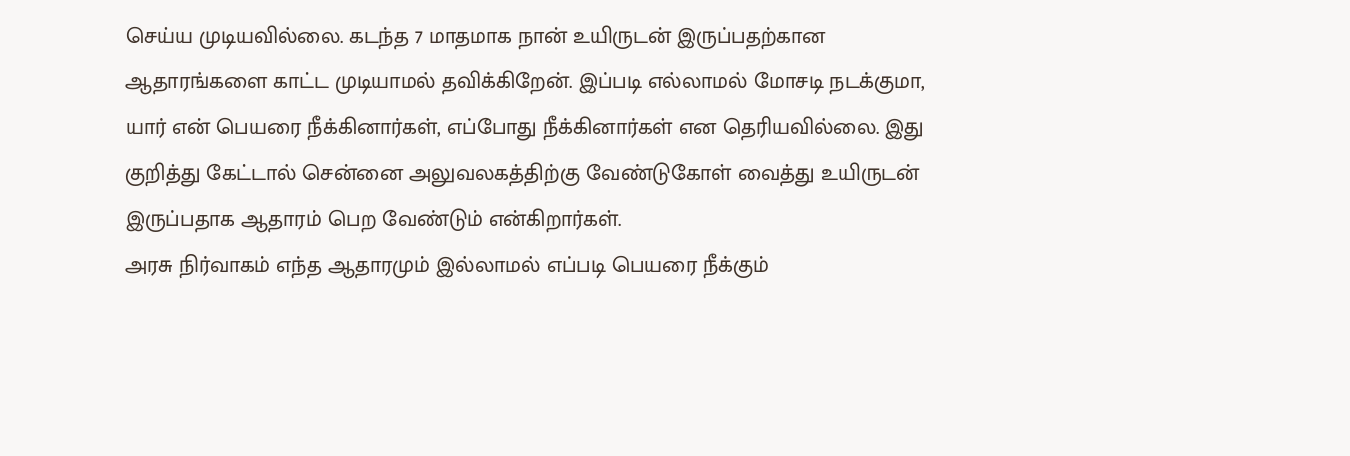செய்ய முடியவில்லை. கடந்த 7 மாதமாக நான் உயிருடன் இருப்பதற்கான ஆதாரங்களை காட்ட முடியாமல் தவிக்கிறேன். இப்படி எல்லாமல் மோசடி நடக்குமா, யார் என் பெயரை நீக்கினார்கள், எப்போது நீக்கினார்கள் என தெரியவில்லை. இது குறித்து கேட்டால் சென்னை அலுவலகத்திற்கு வேண்டுகோள் வைத்து உயிருடன் இருப்பதாக ஆதாரம் பெற வேண்டும் என்கிறார்கள்.
அரசு நிர்வாகம் எந்த ஆதாரமும் இல்லாமல் எப்படி பெயரை நீக்கும்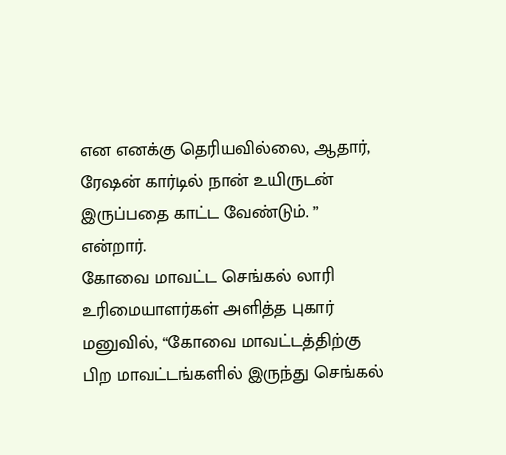என எனக்கு தெரியவில்லை, ஆதார், ரேஷன் கார்டில் நான் உயிருடன் இருப்பதை காட்ட வேண்டும். ” என்றார்.
கோவை மாவட்ட செங்கல் லாரி உரிமையாளர்கள் அளித்த புகார் மனுவில், “கோவை மாவட்டத்திற்கு பிற மாவட்டங்களில் இருந்து செங்கல்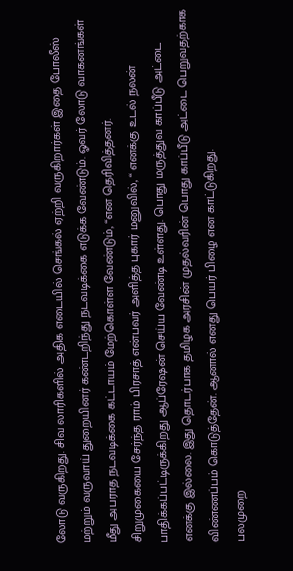லோடு வருகிறது. சிவ லாரிகளில் அதிக எடையில் செங்கல் ஏற்றி வருகிறார்கள் இதை போலீஸ் மற்றும் வருவாய் துறையினர் கண்டறிந்து நடவடிக்கை எடுக்க வேண்டும். ஓவர் லோடு வாகனங்கள் மீது அபராத நடவடிக்கை கட்டாயம் மேற்கொள்ள வேண்டும், “என தெரிவித்தனர்.
சிறுமுகையை சேர்ந்த ராம் பிரசாத் என்பவர் அளித்த புகார் மனுவில், “ எனக்கு உடல் நலன் பாதிக்கப்பட்டிருக்கிறது ஆப்ரேஷன் செய்ய வேண்டி உள்ளது. பொது மருத்துவ காப்பீடு அட்டை எனக்கு இல்லை. இது தொடர்பாக தமிழக அரசின் முதல்வரின் பொது காப்பீடு அட்டை பெறுவதற்காக விண்ணப்பம் கொடுத்தேன். ஆனால் எனது பெயர் பிழை என காட்டுகிறது.
பலமுறை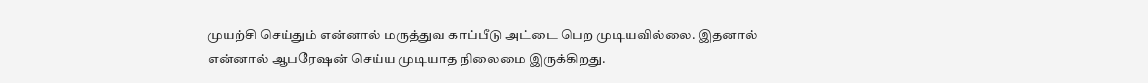முயற்சி செய்தும் என்னால் மருத்துவ காப்பீடு அட்டை பெற முடியவில்லை. இதனால் என்னால் ஆபரேஷன் செய்ய முடியாத நிலைமை இருக்கிறது.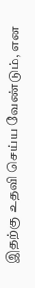இதற்கு உதவி செய்ய வேண்டும், என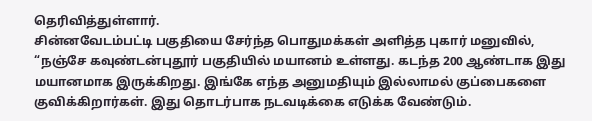தெரிவித்துள்ளார்.
சின்னவேடம்பட்டி பகுதியை சேர்ந்த பொதுமக்கள் அளித்த புகார் மனுவில், “நஞ்சே கவுண்டன்புதூர் பகுதியில் மயானம் உள்ளது. கடந்த 200 ஆண்டாக இது மயானமாக இருக்கிறது. இங்கே எந்த அனுமதியும் இல்லாமல் குப்பைகளை குவிக்கிறார்கள். இது தொடர்பாக நடவடிக்கை எடுக்க வேண்டும்.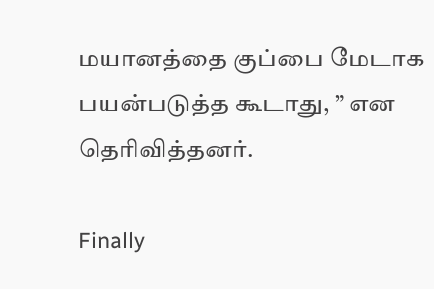மயானத்தை குப்பை மேடாக பயன்படுத்த கூடாது, ” என தெரிவித்தனர்.

Finally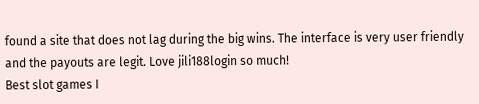found a site that does not lag during the big wins. The interface is very user friendly and the payouts are legit. Love jili188login so much!
Best slot games I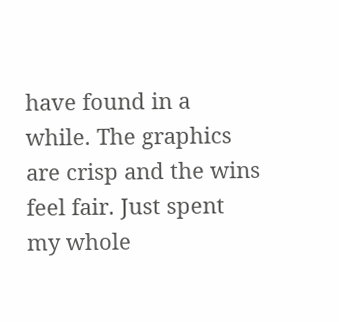have found in a while. The graphics are crisp and the wins feel fair. Just spent my whole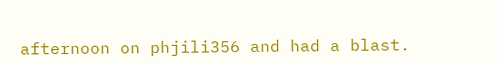afternoon on phjili356 and had a blast.